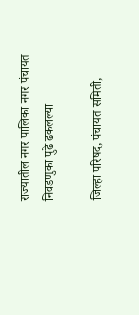राज्यातील नगर पालिका नगर पंचायत निवडणुका पुढे ढकलल्या

जिल्हा परिषद, पंचायत समिती,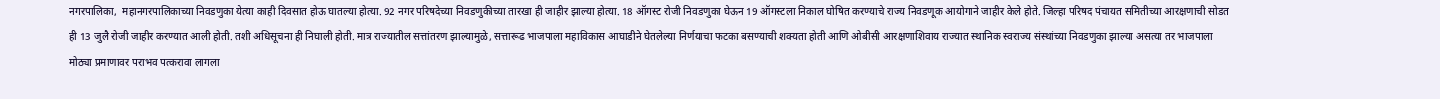नगरपालिका,  महानगरपालिकाच्या निवडणुका येत्या काही दिवसात होऊ घातल्या होत्या. 92 नगर परिषदेच्या निवडणुकीच्या तारखा ही जाहीर झाल्या होत्या. 18 ऑगस्ट रोजी निवडणुका घेऊन 19 ऑगस्टला निकाल घोषित करण्याचे राज्य निवडणूक आयोगाने जाहीर केले होते. जिल्हा परिषद पंचायत समितीच्या आरक्षणाची सोडत ही 13 जुलै रोजी जाहीर करण्यात आली होती. तशी अधिसूचना ही निघाली होती. मात्र राज्यातील सत्तांतरण झाल्यामुळे, सत्तारूढ भाजपाला महाविकास आघाडीने घेतलेल्या निर्णयाचा फटका बसण्याची शक्यता होती आणि ओबीसी आरक्षणाशिवाय राज्यात स्थानिक स्वराज्य संस्थांच्या निवडणुका झाल्या असत्या तर भाजपाला मोठ्या प्रमाणावर पराभव पत्करावा लागला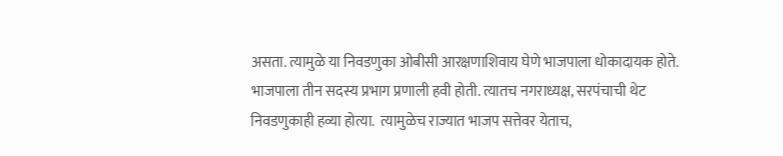असता. त्यामुळे या निवडणुका ओबीसी आरक्षणाशिवाय घेणे भाजपाला धोकादायक होते. भाजपाला तीन सदस्य प्रभाग प्रणाली हवी होती. त्यातच नगराध्यक्ष, सरपंचाची थेट निवडणुकाही हव्या होत्या.  त्यामुळेच राज्यात भाजप सत्तेवर येताच,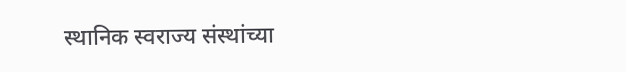स्थानिक स्वराज्य संस्थांच्या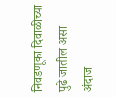निवडणूका दिवाळीच्या पुढे जातील असा अंदाज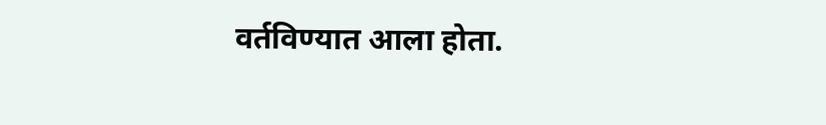वर्तविण्यात आला होता.